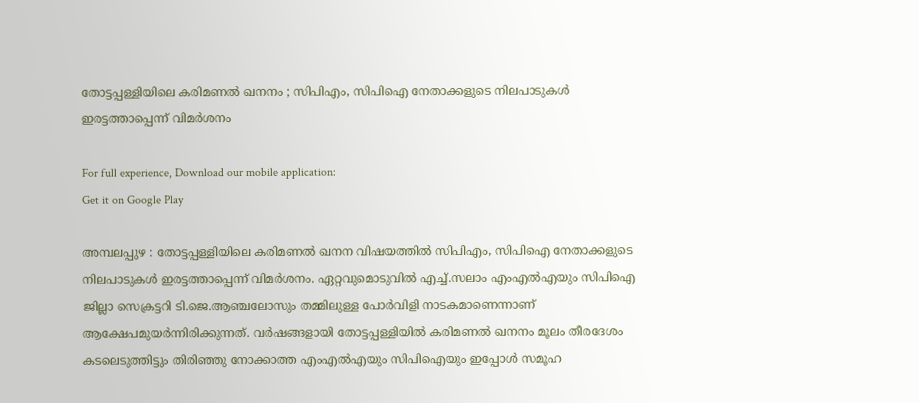തോട്ടപ്പള്ളിയിലെ കരിമണല്‍ ഖനനം ; സിപിഎം, സിപിഐ നേതാക്കളുടെ നിലപാടുകള്‍ ഇരട്ടത്താപ്പെന്ന് വിമര്‍ശനം

For full experience, Download our mobile application:
Get it on Google Play

അമ്പലപ്പുഴ : തോട്ടപ്പള്ളിയിലെ കരിമണല്‍ ഖനന വിഷയത്തില്‍ സിപിഎം, സിപിഐ നേതാക്കളുടെ നിലപാടുകള്‍ ഇരട്ടത്താപ്പെന്ന് വിമര്‍ശനം. ഏറ്റവുമൊടുവില്‍ എച്ച്‌.സലാം എംഎല്‍എയും സിപിഐ ജില്ലാ സെക്രട്ടറി ടി.ജെ.ആഞ്ചലോസും തമ്മിലുള്ള പോര്‍വിളി നാടകമാണെന്നാണ് ആക്ഷേപമുയര്‍ന്നിരിക്കുന്നത്. വര്‍ഷങ്ങളായി തോട്ടപ്പള്ളിയില്‍ കരിമണല്‍ ഖനനം മൂലം തീരദേശം കടലെടുത്തിട്ടും തിരിഞ്ഞു നോക്കാത്ത എംഎല്‍എയും സിപിഐയും ഇപ്പോള്‍ സമൂഹ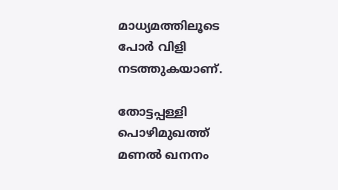മാധ്യമത്തിലൂടെ പോര്‍ വിളി നടത്തുകയാണ്.

തോട്ടപ്പള്ളി പൊഴിമുഖത്ത് മണല്‍ ഖനനം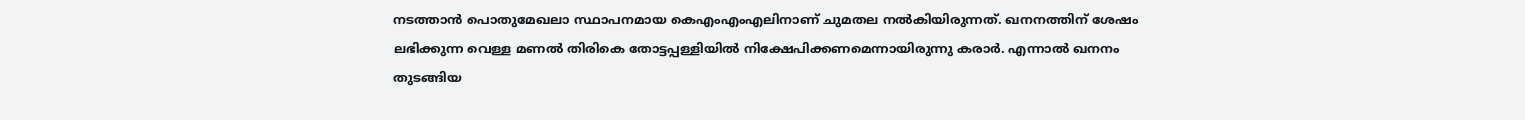നടത്താന്‍ പൊതുമേഖലാ സ്ഥാപനമായ കെഎംഎംഎലിനാണ് ചുമതല നല്‍കിയിരുന്നത്. ഖനനത്തിന് ശേഷം ലഭിക്കുന്ന വെള്ള മണല്‍ തിരികെ തോട്ടപ്പള്ളിയില്‍ നിക്ഷേപിക്കണമെന്നായിരുന്നു കരാര്‍. എന്നാല്‍ ഖനനം തുടങ്ങിയ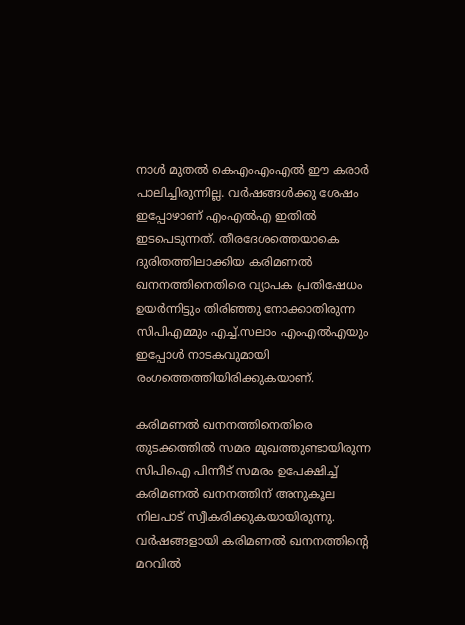നാള്‍ മുതല്‍ കെഎംഎംഎല്‍ ഈ കരാര്‍ പാലിച്ചിരുന്നില്ല. വര്‍ഷങ്ങള്‍ക്കു ശേഷം ഇപ്പോഴാണ് എംഎല്‍എ ഇതില്‍ ഇടപെടുന്നത്. തീരദേശത്തെയാകെ ദുരിതത്തിലാക്കിയ കരിമണല്‍ ഖനനത്തിനെതിരെ വ്യാപക പ്രതിഷേധം ഉയര്‍ന്നിട്ടും തിരിഞ്ഞു നോക്കാതിരുന്ന സിപിഎമ്മും എച്ച്‌.സലാം എംഎല്‍എയും ഇപ്പോള്‍ നാടകവുമായി രംഗത്തെത്തിയിരിക്കുകയാണ്.

കരിമണല്‍ ഖനനത്തിനെതിരെ തുടക്കത്തില്‍ സമര മുഖത്തുണ്ടായിരുന്ന സിപിഐ പിന്നീട് സമരം ഉപേക്ഷിച്ച്‌ കരിമണല്‍ ഖനനത്തിന് അനുകൂല നിലപാട് സ്വീകരിക്കുകയായിരുന്നു. വര്‍ഷങ്ങളായി കരിമണല്‍ ഖനനത്തിന്റെ മറവില്‍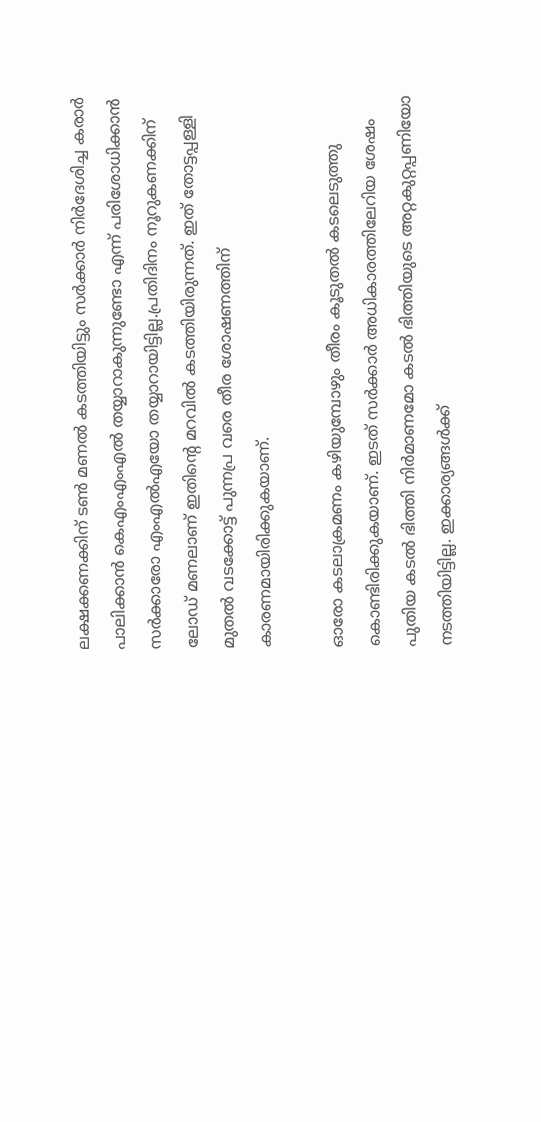ലക്ഷക്കണക്കിന് ടണ്‍ മണല്‍ കടത്തിയിട്ടും സര്‍ക്കാര്‍ നിര്‍ദേശിച്ച കരാര്‍ പാലിക്കാന്‍ കെഎംഎംഎല്‍ തയ്യാറാകുന്നുണ്ടോ എന്ന് പരിശോധിക്കാന്‍ സര്‍ക്കാരോ എംഎല്‍എയോ തയ്യാറായിട്ടില്ല.പ്രതിദിനം നൂറുകണക്കിന് ലോഡ് മണലാണ് ഇതിന്റെ മറവില്‍ കടത്തിയിരുന്നത്. ഇത് തോട്ടപ്പള്ളി മുതല്‍ വടക്കോട്ട് പുന്നപ്ര വരെ തീര ശോഷണത്തിന് കാരണമായിരിക്കുകയാണ്.

ഓരോ കടലാക്രമണം കഴിയുമ്പോഴും തീരം കൂടുതല്‍ കടലെടുത്തു കൊണ്ടിരിക്കുകയാണ്. ഇടത് സര്‍ക്കാര്‍ അധികാരത്തിലേറിയ ശേഷം പുതിയ കടല്‍ ഭിത്തി നിര്‍മാണമോ കടല്‍ ഭിത്തിയുടെ അറ്റകുറ്റപ്പണിയോ നടത്തിയിട്ടില്ല. ഇക്കാര്യങ്ങള്‍ക്ക്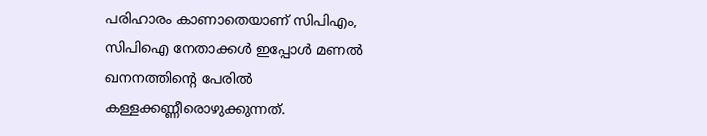പരിഹാരം കാണാതെയാണ് സിപിഎം, സിപിഐ നേതാക്കള്‍ ഇപ്പോള്‍ മണല്‍ ഖനനത്തിന്റെ പേരില്‍ കള്ളക്കണ്ണീരൊഴുക്കുന്നത്.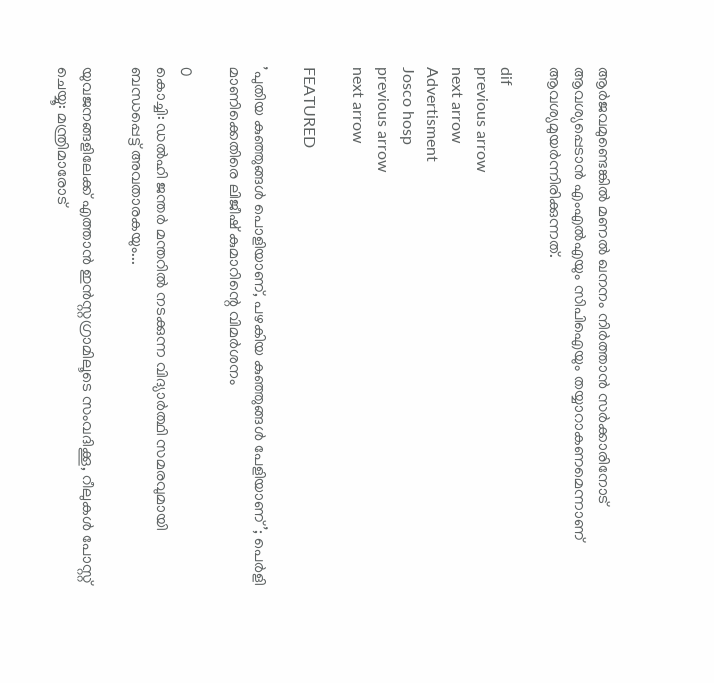ആര്‍ജവമുണ്ടെങ്കില്‍ മണല്‍ ഖനനം നിര്‍ത്താന്‍ സര്‍ക്കാരിനോട് ആവശ്യപ്പെടാന്‍ എംഎല്‍എയും സിപിഐയും തയ്യാറാകണമെന്നാണ് ആവശ്യമുയര്‍ന്നിരിക്കുന്നത്.

dif
previous arrow
next arrow
Advertisment
Josco hosp
previous arrow
next arrow

FEATURED

’പുതിയ കുഞ്ഞുങ്ങൾ പൊളിയാണ്, പഴകിയ കുഞ്ഞുങ്ങൾ പേളിയാണ്’; പെർളി മാണിക്കെതിരെ ലിജീഷ് കുമാറിന്റെ വിമർശനം

0
കൊച്ചി: ഡല്‍ഹി ജന്തര്‍ മന്തറില്‍ നടക്കുന്ന വിദ്യാര്‍ത്ഥി സമരവുമായി ബന്ധപ്പെട്ട് അവതാരകയും...

യുവജനങ്ങളിലേക്ക് എത്താൻ ഇന്‍സ്റ്റഗ്രാമിലൂടെ സംവദിക്കൂ, റീലുകള്‍ പോസ്റ്റ് ചെയ്യൂ: മന്ത്രിമാരോട്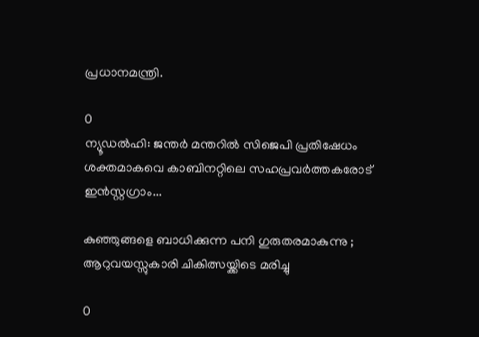പ്രധാനമന്ത്രി.

0
ന്യൂഡല്‍ഹി: ജന്തര്‍ മന്തറില്‍ സിജെപി പ്രതിഷേധം ശക്തമാകവെ കാബിനറ്റിലെ സഹപ്രവര്‍ത്തകരോട് ഇന്‍സ്റ്റഗ്രാം...

കുഞ്ഞുങ്ങളെ ബാധിക്കുന്ന പനി ഗുരുതരമാകുന്നു ; ആറുവയസ്സുകാരി ചികിത്സയ്ക്കിടെ മരിച്ചു

0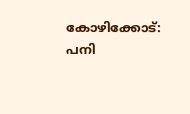കോഴിക്കോട്: പനി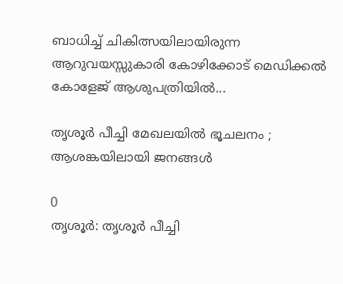ബാധിച്ച് ചികിത്സയിലായിരുന്ന ആറുവയസ്സുകാരി കോഴിക്കോട് മെഡിക്കൽ കോളേജ് ആശുപത്രിയിൽ...

തൃശൂർ പീച്ചി മേഖലയിൽ ഭൂചലനം ; ആശങ്കയിലായി ജനങ്ങൾ

0
തൃശൂർ: തൃശൂർ പീച്ചി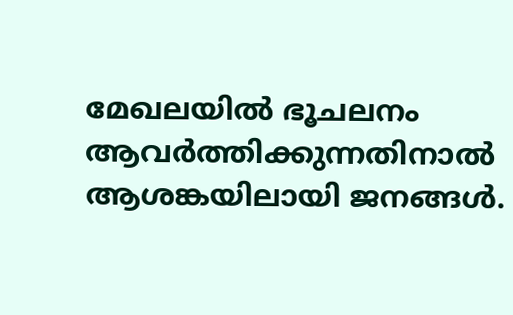മേഖലയിൽ ഭൂചലനം ആവർത്തിക്കുന്നതിനാൽ ആശങ്കയിലായി ജനങ്ങൾ.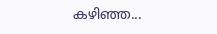കഴിഞ്ഞ...